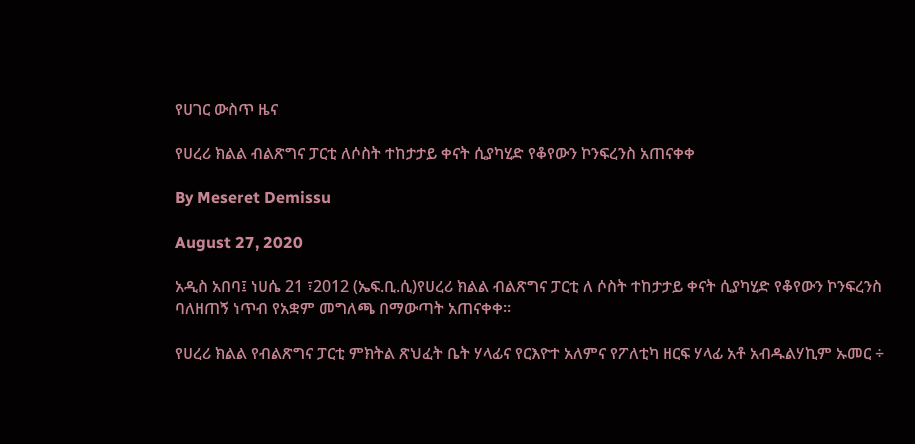የሀገር ውስጥ ዜና

የሀረሪ ክልል ብልጽግና ፓርቲ ለሶስት ተከታታይ ቀናት ሲያካሂድ የቆየውን ኮንፍረንስ አጠናቀቀ

By Meseret Demissu

August 27, 2020

አዲስ አበባ፤ ነሀሴ 21 ፣2012 (ኤፍ.ቢ.ሲ)የሀረሪ ክልል ብልጽግና ፓርቲ ለ ሶስት ተከታታይ ቀናት ሲያካሂድ የቆየውን ኮንፍረንስ ባለዘጠኝ ነጥብ የአቋም መግለጫ በማውጣት አጠናቀቀ።

የሀረሪ ክልል የብልጽግና ፓርቲ ምክትል ጽህፈት ቤት ሃላፊና የርእዮተ አለምና የፖለቲካ ዘርፍ ሃላፊ አቶ አብዱልሃኪም ኡመር ÷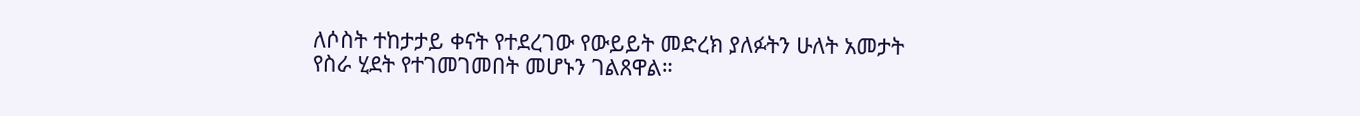ለሶስት ተከታታይ ቀናት የተደረገው የውይይት መድረክ ያለፉትን ሁለት አመታት የስራ ሂደት የተገመገመበት መሆኑን ገልጸዋል።